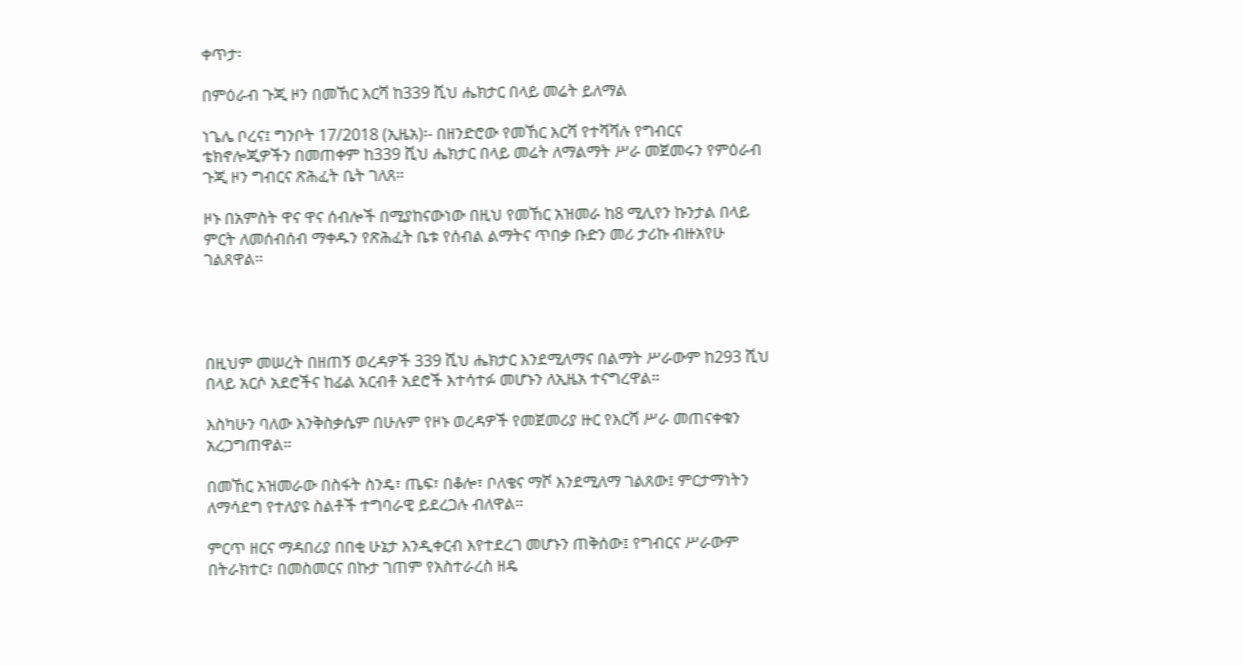ቀጥታ፡

በምዕራብ ጉጂ ዞን በመኸር እርሻ ከ339 ሺህ ሔክታር በላይ መሬት ይለማል

ነጌሌ ቦረና፤ ግንቦት 17/2018 (ኢዜአ)፡- በዘንድሮው የመኸር እርሻ የተሻሻሉ የግብርና ቴክኖሎጂዎችን በመጠቀም ከ339 ሺህ ሔክታር በላይ መሬት ለማልማት ሥራ መጀመሩን የምዕራብ ጉጂ ዞን ግብርና ጽሕፈት ቤት ገለጸ።

ዞኑ በአምስት ዋና ዋና ሰብሎች በሚያከናውነው በዚህ የመኸር አዝመራ ከ8 ሚሊየን ኩንታል በላይ ምርት ለመሰብሰብ ማቀዱን የጽሕፈት ቤቱ የሰብል ልማትና ጥበቃ ቡድን መሪ ታሪኩ ብዙአየሁ ገልጸዋል።




በዚህም መሠረት በዘጠኝ ወረዳዎች 339 ሺህ ሔክታር እንደሚለማና በልማት ሥራውም ከ293 ሺህ በላይ አርሶ አደሮችና ከፊል አርብቶ አደሮች እተሳተፉ መሆኑን ለኢዜአ ተናግረዋል።

እስካሁን ባለው እንቅስቃሴም በሁሉም የዞኑ ወረዳዎች የመጀመሪያ ዙር የእርሻ ሥራ መጠናቀቁን አረጋግጠዋል።

በመኸር አዝመራው በስፋት ስንዴ፣ ጤፍ፣ በቆሎ፣ ቦለቄና ማሾ እንደሚለማ ገልጸው፤ ምርታማነትን ለማሳደግ የተለያዩ ስልቶች ተግባራዊ ይደረጋሉ ብለዋል።

ምርጥ ዘርና ማዳበሪያ በበቂ ሁኔታ እንዲቀርብ እየተደረገ መሆኑን ጠቅሰው፤ የግብርና ሥራውም በትራክተር፣ በመስመርና በኩታ ገጠም የአስተራረስ ዘዴ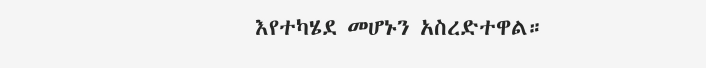እየተካሄደ መሆኑን አስረድተዋል።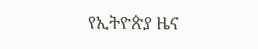የኢትዮጵያ ዜና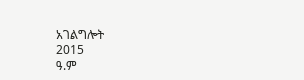አገልግሎት
2015
ዓ.ም